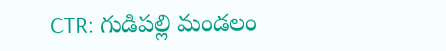CTR: గుడిపల్లి మండలం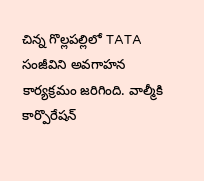చిన్న గొల్లపల్లిలో TATA సంజీవిని అవగాహన కార్యక్రమం జరిగింది. వాల్మీకి కార్పొరేషన్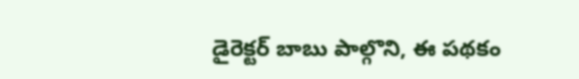డైరెక్టర్ బాబు పాల్గొని, ఈ పథకం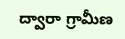ద్వారా గ్రామీణ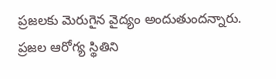ప్రజలకు మెరుగైన వైద్యం అందుతుందన్నారు. ప్రజల ఆరోగ్య స్థితిని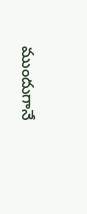ముందుగానే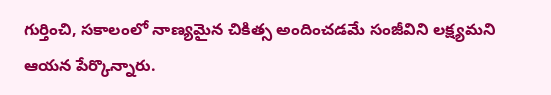గుర్తించి, సకాలంలో నాణ్యమైన చికిత్స అందించడమే సంజీవిని లక్ష్యమని ఆయన పేర్కొన్నారు.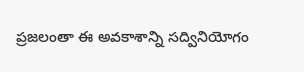ప్రజలంతా ఈ అవకాశాన్ని సద్వినియోగం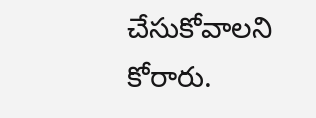చేసుకోవాలని కోరారు.